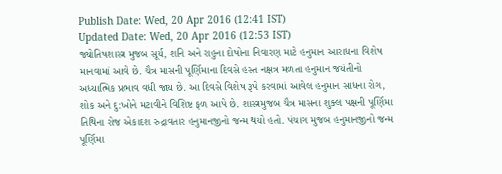Publish Date: Wed, 20 Apr 2016 (12:41 IST)
Updated Date: Wed, 20 Apr 2016 (12:53 IST)
જ્યોતિષશાસ્ત્ર મુજબ સૂર્ય, શનિ અને રાહુના દોષોના નિવારણ માટે હનુમાન આરાધના વિશેષ માનવામાં આવે છે. ચૈત્ર માસની પૂર્ણિમાના દિવસે હસ્ત નક્ષત્ર મળતા હનુમાન જયંતીનો અધ્યાત્મિક પ્રભાવ વધી જાય છે. આ દિવસે વિશેષ રૂપે કરવામાં આવેલ હનુમાન સાધના રોગ, શોક અને દુ:ખોને મટાવીને વિશિષ્ટ ફળ આપે છે. શાસ્ત્રમુજબ ચૈત્ર માસના શુક્લ પક્ષની પૂર્ણિમા તિથિના રોજ એકાદશ રુદ્રાવતાર હનુમાનજીનો જન્મ થયો હતો. પંચાગ મુજબ હનુમાનજીનો જન્મ પૂર્ણિમા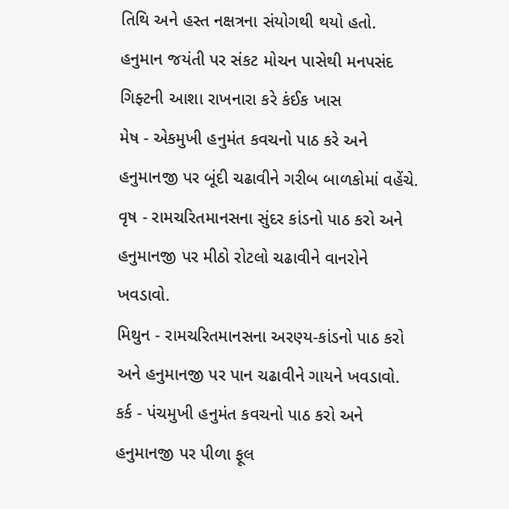તિથિ અને હસ્ત નક્ષત્રના સંયોગથી થયો હતો.
હનુમાન જયંતી પર સંકટ મોચન પાસેથી મનપસંદ ગિફ્ટની આશા રાખનારા કરે કંઈક ખાસ
મેષ - એકમુખી હનુમંત કવચનો પાઠ કરે અને હનુમાનજી પર બૂંદી ચઢાવીને ગરીબ બાળકોમાં વહેંચે.
વૃષ - રામચરિતમાનસના સુંદર કાંડનો પાઠ કરો અને હનુમાનજી પર મીઠો રોટલો ચઢાવીને વાનરોને ખવડાવો.
મિથુન - રામચરિતમાનસના અરણ્ય-કાંડનો પાઠ કરો અને હનુમાનજી પર પાન ચઢાવીને ગાયને ખવડાવો.
કર્ક - પંચમુખી હનુમંત કવચનો પાઠ કરો અને હનુમાનજી પર પીળા ફૂલ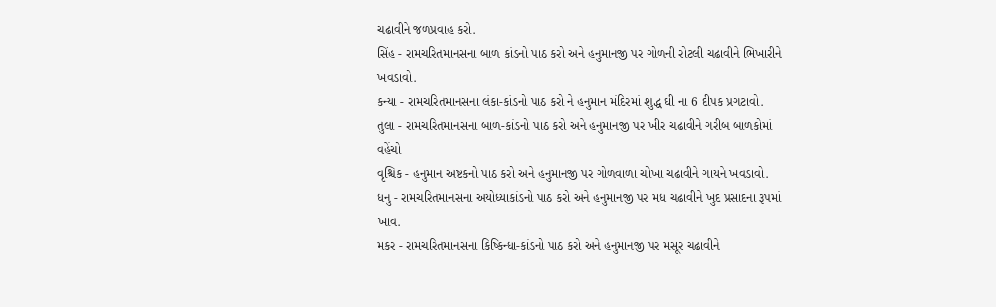ચઢાવીને જળપ્રવાહ કરો.
સિંહ - રામચરિતમાનસના બાળ કાંડનો પાઠ કરો અને હનુમાનજી પર ગોળની રોટલી ચઢાવીને ભિખારીને ખવડાવો.
કન્યા - રામચરિતમાનસના લંકા-કાંડનો પાઠ કરો ને હનુમાન મંદિરમાં શુદ્ધ ઘી ના 6 દીપક પ્રગટાવો.
તુલા - રામચરિતમાનસના બાળ-કાંડનો પાઠ કરો અને હનુમાનજી પર ખીર ચઢાવીને ગરીબ બાળકોમાં વહેંચો
વૃશ્ચિક - હનુમાન અષ્ટકનો પાઠ કરો અને હનુમાનજી પર ગોળવાળા ચોખા ચઢાવીને ગાયને ખવડાવો.
ધનુ - રામચરિતમાનસના અયોધ્યાકાંડનો પાઠ કરો અને હનુમાનજી પર મધ ચઢાવીને ખુદ પ્રસાદના રૂપમાં ખાવ.
મકર - રામચરિતમાનસના કિષ્કિન્ધા-કાંડનો પાઠ કરો અને હનુમાનજી પર મસૂર ચઢાવીને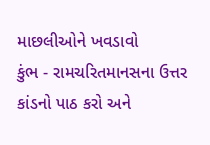માછલીઓને ખવડાવો
કુંભ - રામચરિતમાનસના ઉત્તર કાંડનો પાઠ કરો અને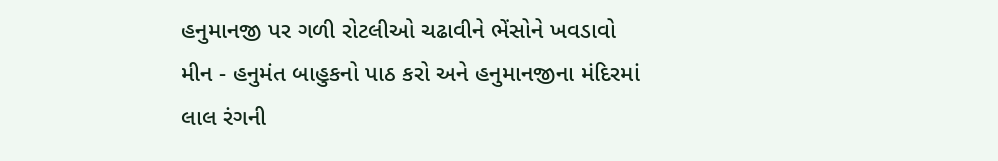હનુમાનજી પર ગળી રોટલીઓ ચઢાવીને ભેંસોને ખવડાવો
મીન - હનુમંત બાહુકનો પાઠ કરો અને હનુમાનજીના મંદિરમાં લાલ રંગની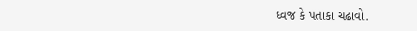ધ્વજ કે પતાકા ચઢાવો.